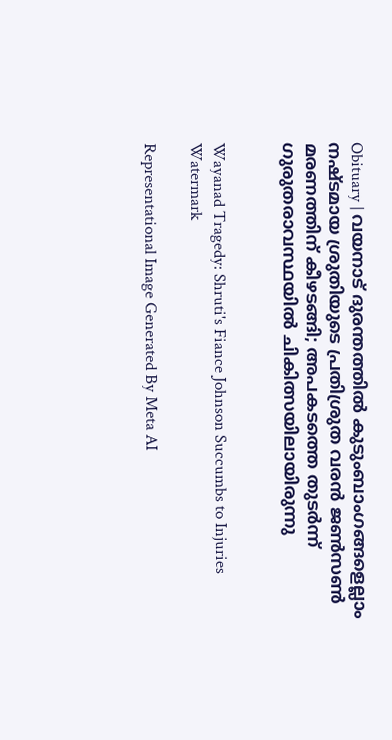Obituary | വയനാട് ദുരന്തത്തില്‍ കുടുംബാംഗങ്ങളെല്ലാം നഷ്ടമായ ശ്രുതിയുടെ പ്രതിശ്രുത വരന്‍ ജണ്‍സണ്‍ മരണത്തിന് കീഴടങ്ങി; അപകടത്തെ തുടര്‍ന്ന് ഗുരുതരാവസ്ഥയില്‍ ചികിത്സയിലായിരുന്നു


Wayanad Tragedy: Shruti's Fiance Johnson Succumbs to Injuries
Watermark

Representational Image Generated By Meta AI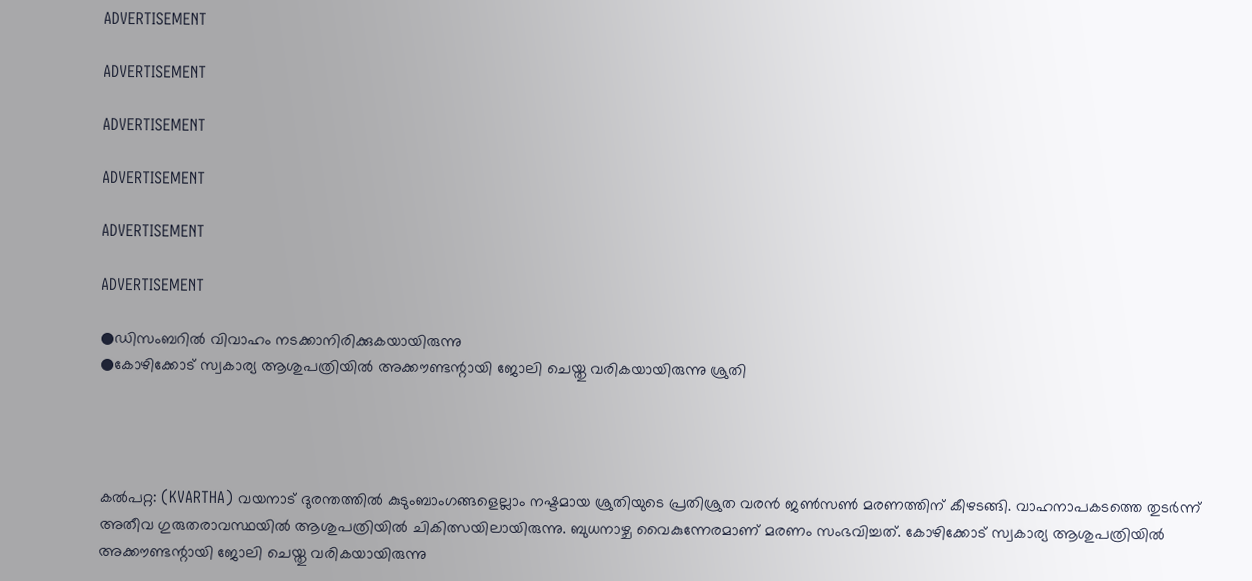ADVERTISEMENT

ADVERTISEMENT

ADVERTISEMENT

ADVERTISEMENT

ADVERTISEMENT

ADVERTISEMENT

●ഡിസംബറില്‍ വിവാഹം നടക്കാനിരിക്കുകയായിരുന്നു
●കോഴിക്കോട് സ്വകാര്യ ആശുപത്രിയില്‍ അക്കൗണ്ടന്റായി ജോലി ചെയ്തു വരികയായിരുന്നു ശ്രുതി




കല്‍പറ്റ: (KVARTHA) വയനാട് ദുരന്തത്തില്‍ കുടുംബാംഗങ്ങളെല്ലാം നഷ്ടമായ ശ്രുതിയുടെ പ്രതിശ്രുത വരന്‍ ജണ്‍സണ്‍ മരണത്തിന് കീഴടങ്ങി. വാഹനാപകടത്തെ തുടര്‍ന്ന് അതീവ ഗുരുതരാവസ്ഥയില്‍ ആശുപത്രിയില്‍ ചികിത്സയിലായിരുന്നു. ബുധനാഴ്ച വൈകുന്നേരമാണ് മരണം സംഭവിച്ചത്. കോഴിക്കോട് സ്വകാര്യ ആശുപത്രിയില്‍ അക്കൗണ്ടന്റായി ജോലി ചെയ്തു വരികയായിരുന്നു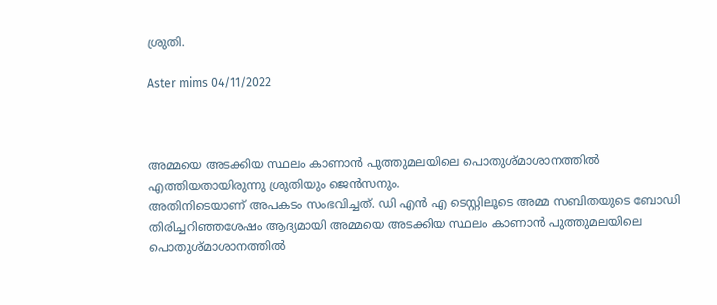ശ്രുതി.

Aster mims 04/11/2022



അമ്മയെ അടക്കിയ സ്ഥലം കാണാന്‍ പുത്തുമലയിലെ പൊതുശ്മാശാനത്തില്‍ എത്തിയതായിരുന്നു ശ്രുതിയും ജെന്‍സനും.
അതിനിടെയാണ് അപകടം സംഭവിച്ചത്. ഡി എന്‍ എ ടെസ്റ്റിലൂടെ അമ്മ സബിതയുടെ ബോഡി തിരിച്ചറിഞ്ഞശേഷം ആദ്യമായി അമ്മയെ അടക്കിയ സ്ഥലം കാണാന്‍ പുത്തുമലയിലെ പൊതുശ്മാശാനത്തില്‍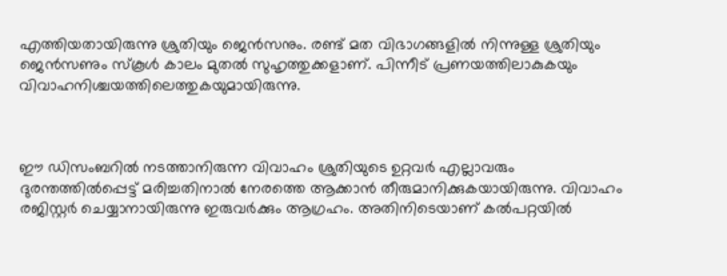എത്തിയതായിരുന്നു ശ്രുതിയും ജെന്‍സനും. രണ്ട് മത വിഭാഗങ്ങളില്‍ നിന്നുള്ള ശ്രുതിയും ജെന്‍സണും സ്‌കൂള്‍ കാലം മുതല്‍ സുഹൃത്തുക്കളാണ്. പിന്നീട് പ്രണയത്തിലാകുകയും വിവാഹനിശ്ചയത്തിലെത്തുകയുമായിരുന്നു.



ഈ ഡിസംബറില്‍ നടത്താനിരുന്ന വിവാഹം ശ്രുതിയുടെ ഉറ്റവര്‍ എല്ലാവരും ദുരന്തത്തില്‍പ്പെട്ട് മരിച്ചതിനാല്‍ നേരത്തെ ആക്കാന്‍ തീരുമാനിക്കുകയായിരുന്നു. വിവാഹം രജിസ്റ്റര്‍ ചെയ്യാനായിരുന്നു ഇരുവര്‍ക്കും ആഗ്രഹം. അതിനിടെയാണ് കല്‍പറ്റയില്‍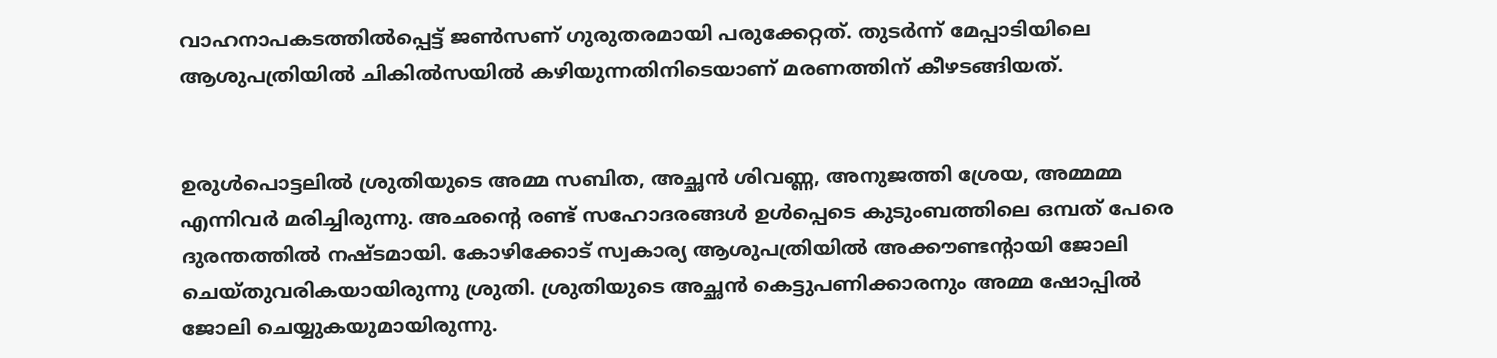വാഹനാപകടത്തില്‍പ്പെട്ട് ജണ്‍സണ് ഗുരുതരമായി പരുക്കേറ്റത്. തുടര്‍ന്ന് മേപ്പാടിയിലെ ആശുപത്രിയില്‍ ചികില്‍സയില്‍ കഴിയുന്നതിനിടെയാണ് മരണത്തിന് കീഴടങ്ങിയത്.


ഉരുള്‍പൊട്ടലില്‍ ശ്രുതിയുടെ അമ്മ സബിത, അച്ഛന്‍ ശിവണ്ണ, അനുജത്തി ശ്രേയ, അമ്മമ്മ എന്നിവര്‍ മരിച്ചിരുന്നു. അഛന്റെ രണ്ട് സഹോദരങ്ങള്‍ ഉള്‍പ്പെടെ കുടുംബത്തിലെ ഒമ്പത് പേരെ ദുരന്തത്തില്‍ നഷ്ടമായി. കോഴിക്കോട് സ്വകാര്യ ആശുപത്രിയില്‍ അക്കൗണ്ടന്റായി ജോലി ചെയ്തുവരികയായിരുന്നു ശ്രുതി. ശ്രുതിയുടെ അച്ഛന്‍ കെട്ടുപണിക്കാരനും അമ്മ ഷോപ്പില്‍ ജോലി ചെയ്യുകയുമായിരുന്നു.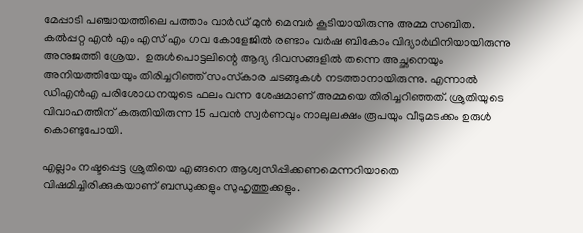മേപ്പാടി പഞ്ചായത്തിലെ പത്താം വാര്‍ഡ് മുന്‍ മെമ്പര്‍ കൂടിയായിരുന്നു അമ്മ സബിത. കല്‍പ്പറ്റ എന്‍ എം എസ് എം ഗവ കോളേജില്‍ രണ്ടാം വര്‍ഷ ബികോം വിദ്യാര്‍ഥിനിയായിരുന്നു അനുജത്തി ശ്രേയ.  ഉരുള്‍പൊട്ടലിന്റെ ആദ്യ ദിവസങ്ങളില്‍ തന്നെ അച്ഛനെയും അനിയത്തിയേയും തിരിച്ചറിഞ്ഞ് സംസ്‌കാര ചടങ്ങുകള്‍ നടത്താനായിരുന്നു. എന്നാല്‍ ഡിഎന്‍എ പരിശോധനയുടെ ഫലം വന്ന ശേഷമാണ് അമ്മയെ തിരിച്ചറിഞ്ഞത്. ശ്രുതിയുടെ വിവാഹത്തിന് കരുതിയിരുന്ന 15 പവന്‍ സ്വര്‍ണവും നാലുലക്ഷം രൂപയും വീടുമടക്കം ഉരുള്‍ കൊണ്ടുപോയി.

എല്ലാം നഷ്ടപ്പെട്ട ശ്രുതിയെ എങ്ങനെ ആശ്വസിപ്പിക്കണമെന്നറിയാതെ വിഷമിച്ചിരിക്കുകയാണ് ബന്ധുക്കളും സുഹൃത്തുക്കളും.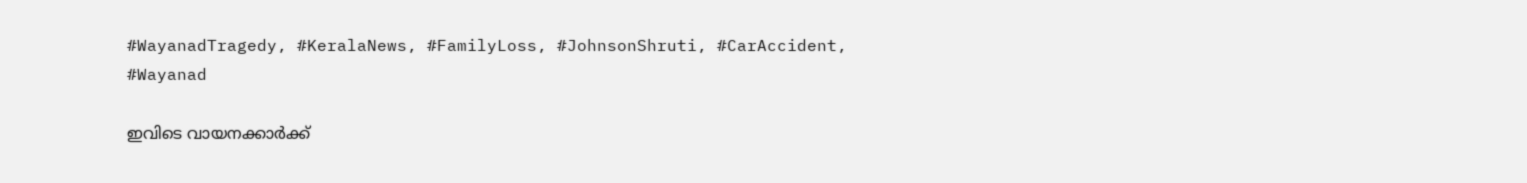#WayanadTragedy, #KeralaNews, #FamilyLoss, #JohnsonShruti, #CarAccident, #Wayanad

ഇവിടെ വായനക്കാർക്ക്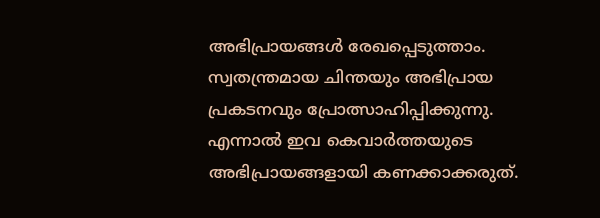അഭിപ്രായങ്ങൾ രേഖപ്പെടുത്താം. സ്വതന്ത്രമായ ചിന്തയും അഭിപ്രായ പ്രകടനവും പ്രോത്സാഹിപ്പിക്കുന്നു. എന്നാൽ ഇവ കെവാർത്തയുടെ അഭിപ്രായങ്ങളായി കണക്കാക്കരുത്.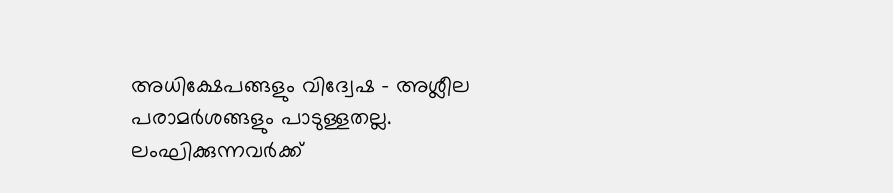അധിക്ഷേപങ്ങളും വിദ്വേഷ - അശ്ലീല പരാമർശങ്ങളും പാടുള്ളതല്ല. ലംഘിക്കുന്നവർക്ക്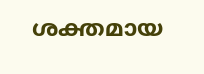ശക്തമായ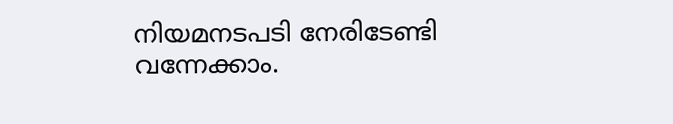നിയമനടപടി നേരിടേണ്ടി വന്നേക്കാം.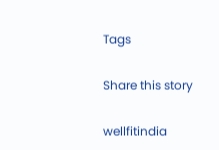Tags

Share this story

wellfitindia